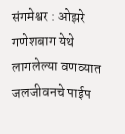संगमेश्वर : ओझरे गणेशबाग येथे लागलेल्या वणव्यात जलजीवनचे पाईप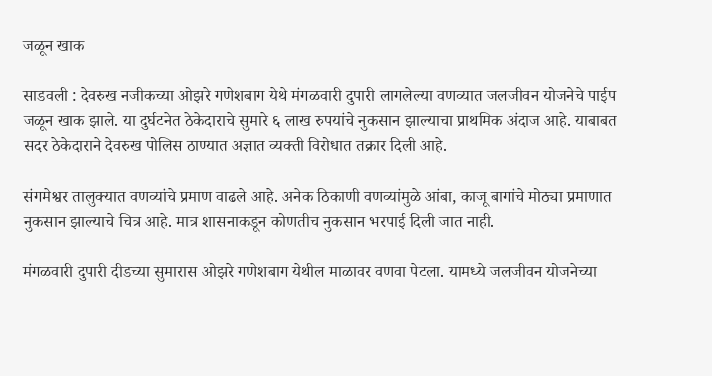जळून खाक

साडवली : देवरुख नजीकच्या ओझरे गणेशबाग येथे मंगळवारी दुपारी लागलेल्या वणव्यात जलजीवन योजनेचे पाईप जळून खाक झाले. या दुर्घटनेत ठेकेदाराचे सुमारे ६ लाख रुपयांचे नुकसान झाल्याचा प्राथमिक अंदाज आहे. याबाबत सदर ठेकेदाराने देवरुख पोलिस ठाण्यात अज्ञात व्यक्ती विरोधात तक्रार दिली आहे.

संगमेश्वर तालुक्यात वणव्यांचे प्रमाण वाढले आहे. अनेक ठिकाणी वणव्यांमुळे आंबा, काजू बागांचे मोठ्या प्रमाणात नुकसान झाल्याचे चित्र आहे. मात्र शासनाकडून कोणतीच नुकसान भरपाई दिली जात नाही.

मंगळवारी दुपारी दीडच्या सुमारास ओझरे गणेशबाग येथील माळावर वणवा पेटला. यामध्ये जलजीवन योजनेच्या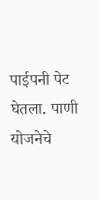पाईपनी पेट घेतला. पाणी योजनेचे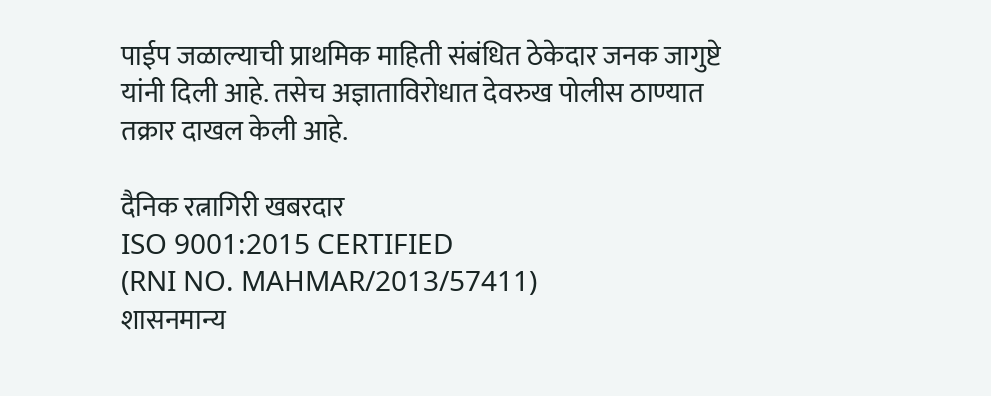पाईप जळाल्याची प्राथमिक माहिती संबंधित ठेकेदार जनक जागुष्टे यांनी दिली आहे. तसेच अज्ञाताविरोधात देवरुख पोलीस ठाण्यात तक्रार दाखल केली आहे.

दैनिक रत्नागिरी खबरदार
ISO 9001:2015 CERTIFIED
(RNI NO. MAHMAR/2013/57411)
शासनमान्य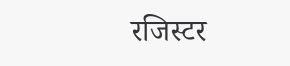रजिस्टर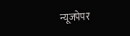न्यूजपेपर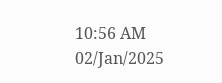10:56 AM 02/Jan/2025